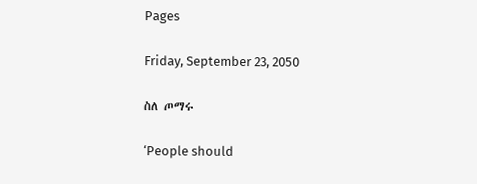Pages

Friday, September 23, 2050

ስለ ጦማሩ

‘People should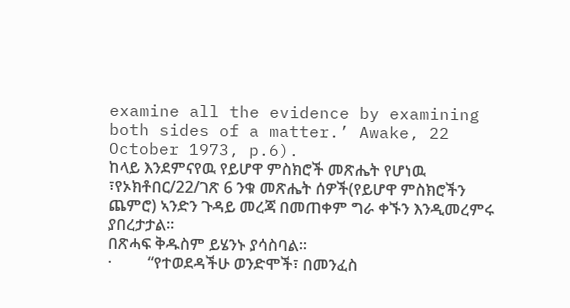examine all the evidence by examining both sides of a matter.’ Awake, 22 October 1973, p.6).
ከላይ እንደምናየዉ የይሆዋ ምስክሮች መጽሔት የሆነዉ ፣የኦክቶበር/22/ገጽ 6 ንቁ መጽሔት ሰዎች(የይሆዋ ምስክሮችን ጨምሮ) ኣንድን ጉዳይ መረጃ በመጠቀም ግራ ቀኙን እንዲመረምሩ ያበረታታል፡፡
በጽሓፍ ቅዱስም ይሄንኑ ያሳስባል፡፡
·         “የተወደዳችሁ ወንድሞች፣ በመንፈስ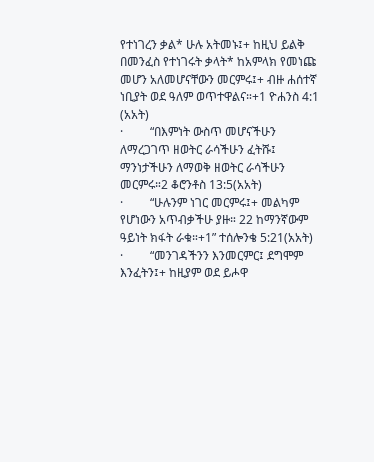የተነገረን ቃል* ሁሉ አትመኑ፤+ ከዚህ ይልቅ በመንፈስ የተነገሩት ቃላት* ከአምላክ የመነጩ መሆን አለመሆናቸውን መርምሩ፤+ ብዙ ሐሰተኛ ነቢያት ወደ ዓለም ወጥተዋልና።+1 ዮሐንስ 4:1 (አአት)
·         “በእምነት ውስጥ መሆናችሁን ለማረጋገጥ ዘወትር ራሳችሁን ፈትሹ፤ ማንነታችሁን ለማወቅ ዘወትር ራሳችሁን መርምሩ።2 ቆሮንቶስ 13:5(አአት)
·         “ሁሉንም ነገር መርምሩ፤+ መልካም የሆነውን አጥብቃችሁ ያዙ። 22 ከማንኛውም ዓይነት ክፋት ራቁ።+1” ተሰሎንቄ 5:21(አአት)
·         “መንገዳችንን እንመርምር፤ ደግሞም እንፈትን፤+ ከዚያም ወደ ይሖዋ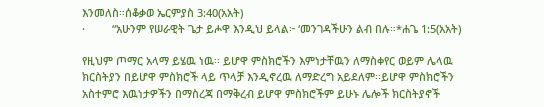እንመለስ።ሰቆቃወ ኤርምያስ 3:40(አአት)
·         “አሁንም የሠራዊት ጌታ ይሖዋ እንዲህ ይላል፦ ‘መንገዳችሁን ልብ በሉ።*ሐጌ 1:5(አአት)

የዚህም ጦማር አላማ ይሄዉ ነዉ፡፡ ይሆዋ ምስክሮችን እምነታቸዉን ለማስቀየር ወይም ሌላዉ ክርስትያን በይሆዋ ምስክሮች ላይ ጥላቻ እንዲኖረዉ ለማድረግ አይደለም፡፡ይሆዋ ምስክሮችን አስተምሮ እዉነታዎችን በማስረጃ በማቅረብ ይሆዋ ምስክሮችም ይሁኑ ሌሎች ክርስትያኖች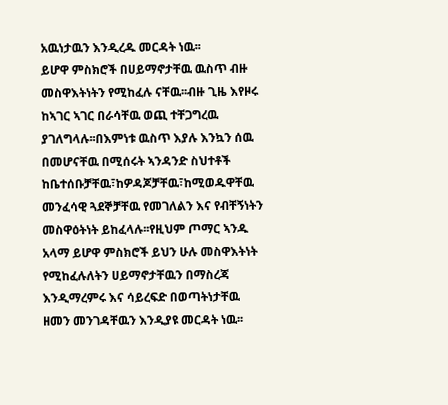አዉነታዉን እንዲረዱ መርዳት ነዉ፡፡
ይሆዋ ምስክሮች በሀይማኖታቸዉ ዉስጥ ብዙ መስዋእትነትን የሚከፈሉ ናቸዉ፡፡ብዙ ጊዜ እየዞሩ ከኣገር ኣገር በራሳቸዉ ወጪ ተቸጋግረዉ ያገለግላሉ፡፡በእምነቱ ዉስጥ እያሉ እንኳን ሰዉ በመሆናቸዉ በሚሰሩት ኣንዳንድ ስህተቶች  ከቤተሰቡቻቸዉ፣ከዎዳጆቻቸዉ፣ከሚወዱዋቸዉ መንፈሳዊ ጓደኞቻቸዉ የመገለልን እና የብቸኝነትን መስዋዕትነት ይከፈላሉ፡፡የዚህም ጦማር ኣንዱ አላማ ይሆዋ ምስክሮች ይህን ሁሉ መስዋእትነት የሚከፈሉለትን ሀይማኖታቸዉን በማስረጃ እንዲማረምሩ እና ሳይረፍድ በወጣትነታቸዉ ዘመን መንገዳቸዉን እንዲያዩ መርዳት ነዉ፡፡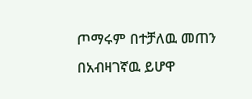ጦማሩም በተቻለዉ መጠን በአብዛገኛዉ ይሆዋ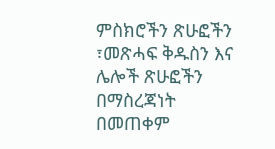ምስክሮችን ጽሁፎችን ፣መጽሓፍ ቅዱስን እና ሌሎች ጽሁፎችን በማስረጃነት በመጠቀም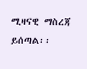ሚዛናዊ ማስረጃ ይሰጣል፡፡